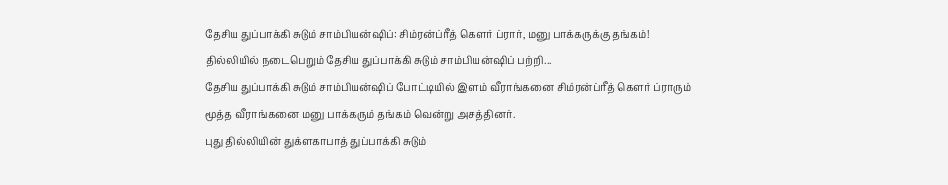தேசிய துப்பாக்கி சுடும் சாம்பியன்ஷிப்: சிம்ரன்ப்ரீத் கௌர் ப்ரார், மனு பாக்கருக்கு தங்கம்!
தில்லியில் நடைபெறும் தேசிய துப்பாக்கி சுடும் சாம்பியன்ஷிப் பற்றி...
தேசிய துப்பாக்கி சுடும் சாம்பியன்ஷிப் போட்டியில் இளம் வீராங்கனை சிம்ரன்ப்ரீத் கௌர் ப்ராரும் மூத்த வீராங்கனை மனு பாக்கரும் தங்கம் வென்று அசத்தினர்.
புது தில்லியின் துக்ளகாபாத் துப்பாக்கி சுடும்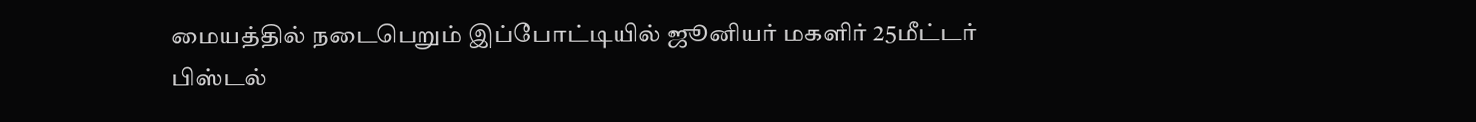மையத்தில் நடைபெறும் இப்போட்டியில் ஜூனியர் மகளிர் 25மீட்டர் பிஸ்டல்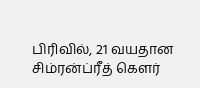பிரிவில், 21 வயதான சிம்ரன்ப்ரீத் கௌர்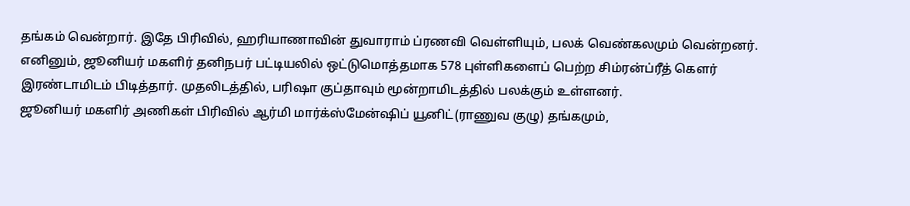தங்கம் வென்றார். இதே பிரிவில், ஹரியாணாவின் துவாராம் ப்ரணவி வெள்ளியும், பலக் வெண்கலமும் வென்றனர்.
எனினும், ஜூனியர் மகளிர் தனிநபர் பட்டியலில் ஒட்டுமொத்தமாக 578 புள்ளிகளைப் பெற்ற சிம்ரன்ப்ரீத் கௌர் இரண்டாமிடம் பிடித்தார். முதலிடத்தில், பரிஷா குப்தாவும் மூன்றாமிடத்தில் பலக்கும் உள்ளனர்.
ஜூனியர் மகளிர் அணிகள் பிரிவில் ஆர்மி மார்க்ஸ்மேன்ஷிப் யூனிட்(ராணுவ குழு) தங்கமும்,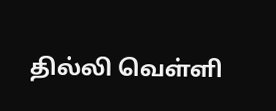தில்லி வெள்ளி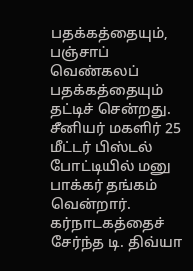பதக்கத்தையும், பஞ்சாப் வெண்கலப் பதக்கத்தையும் தட்டிச் சென்றது.
சீனியர் மகளிர் 25 மீட்டர் பிஸ்டல் போட்டியில் மனு பாக்கர் தங்கம் வென்றார். கர்நாடகத்தைச் சேர்ந்த டி. திவ்யா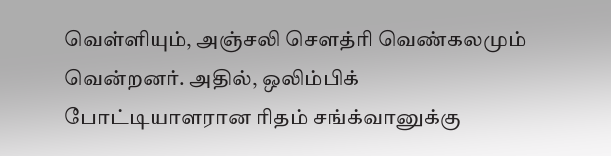வெள்ளியும், அஞ்சலி சௌத்ரி வெண்கலமும் வென்றனர். அதில், ஒலிம்பிக் போட்டியாளரான ரிதம் சங்க்வானுக்கு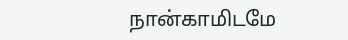நான்காமிடமே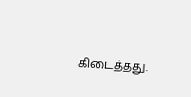கிடைத்தது.